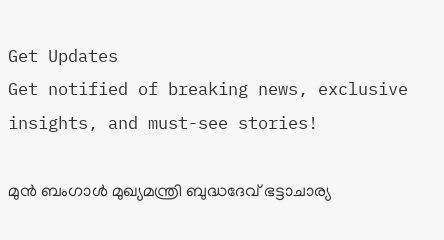Get Updates
Get notified of breaking news, exclusive insights, and must-see stories!

മുന്‍ ബംഗാള്‍ മുഖ്യമന്ത്രി ബുദ്ധദേവ് ഭട്ടാചാര്യ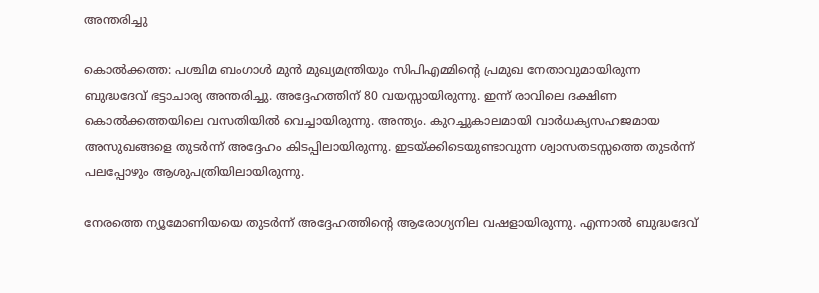അന്തരിച്ചു

കൊല്‍ക്കത്ത: പശ്ചിമ ബംഗാള്‍ മുന്‍ മുഖ്യമന്ത്രിയും സിപിഎമ്മിന്റെ പ്രമുഖ നേതാവുമായിരുന്ന ബുദ്ധദേവ് ഭട്ടാചാര്യ അന്തരിച്ചു. അദ്ദേഹത്തിന് 80 വയസ്സായിരുന്നു. ഇന്ന് രാവിലെ ദക്ഷിണ കൊല്‍ക്കത്തയിലെ വസതിയില്‍ വെച്ചായിരുന്നു. അന്ത്യം. കുറച്ചുകാലമായി വാര്‍ധക്യസഹജമായ അസുഖങ്ങളെ തുടര്‍ന്ന് അദ്ദേഹം കിടപ്പിലായിരുന്നു. ഇടയ്ക്കിടെയുണ്ടാവുന്ന ശ്വാസതടസ്സത്തെ തുടര്‍ന്ന് പലപ്പോഴും ആശുപത്രിയിലായിരുന്നു.

നേരത്തെ ന്യൂമോണിയയെ തുടര്‍ന്ന് അദ്ദേഹത്തിന്റെ ആരോഗ്യനില വഷളായിരുന്നു. എന്നാല്‍ ബുദ്ധദേവ്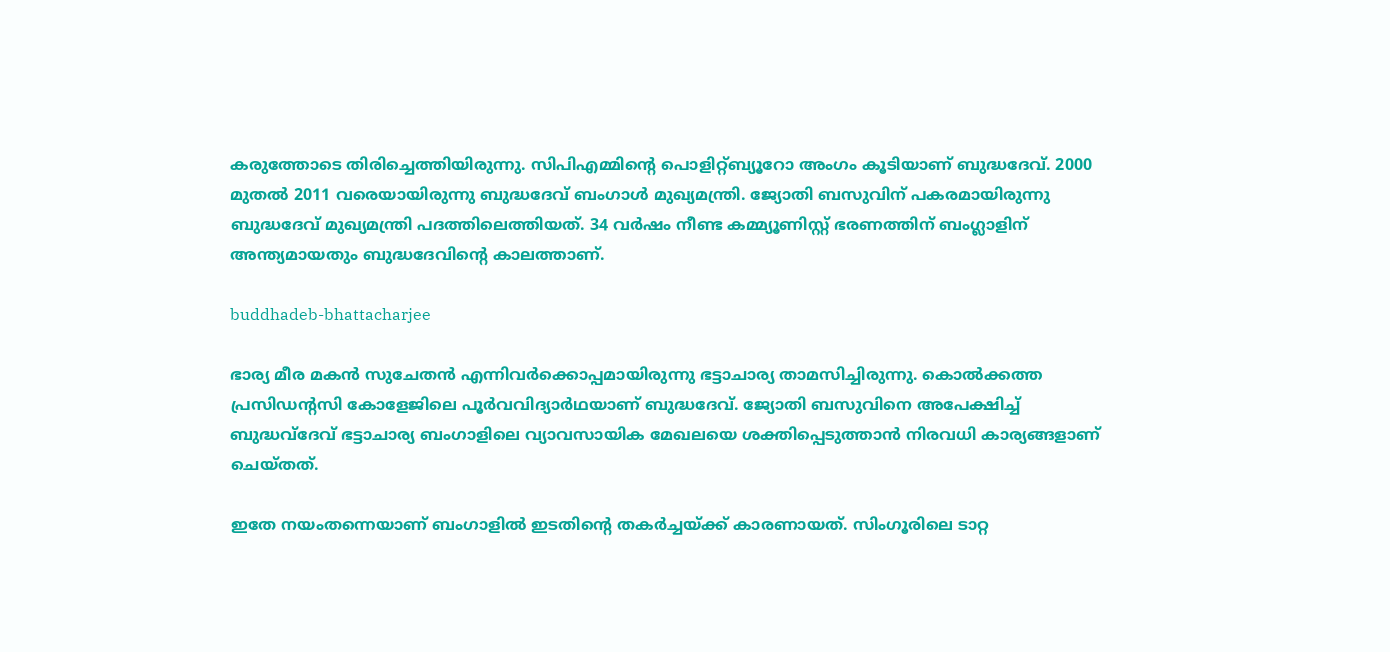കരുത്തോടെ തിരിച്ചെത്തിയിരുന്നു. സിപിഎമ്മിന്റെ പൊളിറ്റ്ബ്യൂറോ അംഗം കൂടിയാണ് ബുദ്ധദേവ്. 2000 മുതല്‍ 2011 വരെയായിരുന്നു ബുദ്ധദേവ് ബംഗാള്‍ മുഖ്യമന്ത്രി. ജ്യോതി ബസുവിന് പകരമായിരുന്നു ബുദ്ധദേവ് മുഖ്യമന്ത്രി പദത്തിലെത്തിയത്. 34 വര്‍ഷം നീണ്ട കമ്മ്യൂണിസ്റ്റ് ഭരണത്തിന് ബംഗ്ലാളിന് അന്ത്യമായതും ബുദ്ധദേവിന്റെ കാലത്താണ്.

buddhadeb-bhattacharjee

ഭാര്യ മീര മകന്‍ സുചേതന്‍ എന്നിവര്‍ക്കൊപ്പമായിരുന്നു ഭട്ടാചാര്യ താമസിച്ചിരുന്നു. കൊല്‍ക്കത്ത പ്രസിഡന്റസി കോളേജിലെ പൂര്‍വവിദ്യാര്‍ഥയാണ് ബുദ്ധദേവ്. ജ്യോതി ബസുവിനെ അപേക്ഷിച്ച് ബുദ്ധവ്‌ദേവ് ഭട്ടാചാര്യ ബംഗാളിലെ വ്യാവസായിക മേഖലയെ ശക്തിപ്പെടുത്താന്‍ നിരവധി കാര്യങ്ങളാണ് ചെയ്തത്.

ഇതേ നയംതന്നെയാണ് ബംഗാളില്‍ ഇടതിന്റെ തകര്‍ച്ചയ്ക്ക് കാരണായത്. സിംഗൂരിലെ ടാറ്റ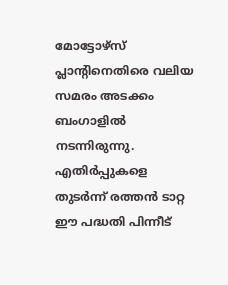മോട്ടോഴ്‌സ് പ്ലാന്റിനെതിരെ വലിയ സമരം അടക്കം ബംഗാളില്‍ നടന്നിരുന്നു. എതിര്‍പ്പുകളെ തുടര്‍ന്ന് രത്തന്‍ ടാറ്റ ഈ പദ്ധതി പിന്നീട്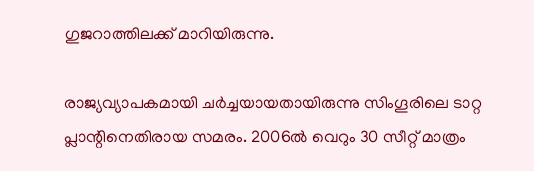ഗുജറാത്തിലക്ക് മാറിയിരുന്നു.

രാജ്യവ്യാപകമായി ചര്‍ച്ചയായതായിരുന്നു സിംഗൂരിലെ ടാറ്റ പ്ലാന്റിനെതിരായ സമരം. 2006ല്‍ വെറും 30 സീറ്റ് മാത്രം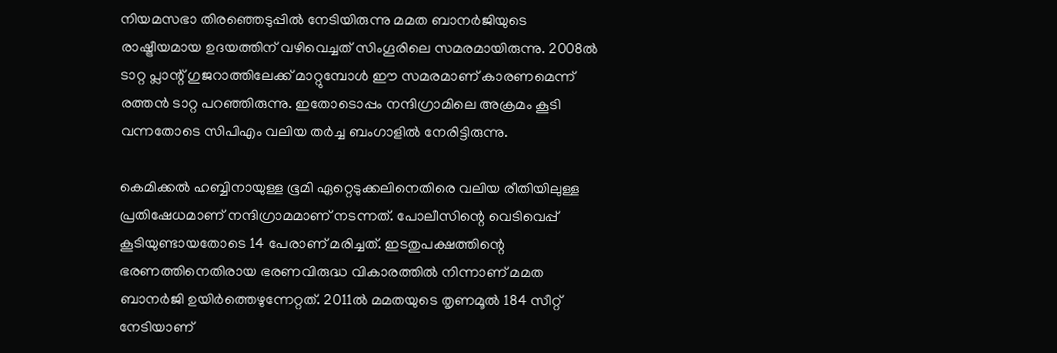നിയമസഭാ തിരഞ്ഞെടുപ്പില്‍ നേടിയിരുന്നു മമത ബാനര്‍ജിയുടെ രാഷ്ട്രീയമായ ഉദയത്തിന് വഴിവെച്ചത് സിംഗൂരിലെ സമരമായിരുന്നു. 2008ല്‍ ടാറ്റ പ്ലാന്റ് ഗുജറാത്തിലേക്ക് മാറ്റുമ്പോള്‍ ഈ സമരമാണ് കാരണമെന്ന് രത്തന്‍ ടാറ്റ പറഞ്ഞിരുന്നു. ഇതോടൊപ്പം നന്ദിഗ്രാമിലെ അക്രമം കൂടി വന്നതോടെ സിപിഎം വലിയ തര്‍ച്ച ബംഗാളില്‍ നേരിട്ടിരുന്നു.

കെമിക്കല്‍ ഹബ്ബിനായുള്ള ഭൂമി ഏറ്റെടുക്കലിനെതിരെ വലിയ രീതിയിലുള്ള പ്രതിഷേധമാണ് നന്ദിഗ്രാമമാണ് നടന്നത്. പോലീസിന്റെ വെടിവെപ്പ് കൂടിയുണ്ടായതോടെ 14 പേരാണ് മരിച്ചത്. ഇടതുപക്ഷത്തിന്റെ ഭരണത്തിനെതിരായ ഭരണവിരുദ്ധ വികാരത്തില്‍ നിന്നാണ് മമത ബാനര്‍ജി ഉയിര്‍ത്തെഴുന്നേറ്റത്. 2011ല്‍ മമതയുടെ തൃണമൂല്‍ 184 സീറ്റ് നേടിയാണ്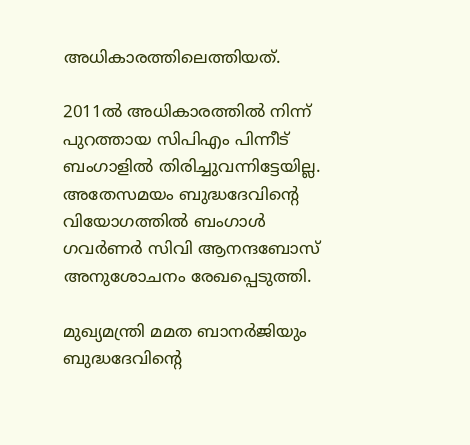അധികാരത്തിലെത്തിയത്.

2011ല്‍ അധികാരത്തില്‍ നിന്ന് പുറത്തായ സിപിഎം പിന്നീട് ബംഗാളില്‍ തിരിച്ചുവന്നിട്ടേയില്ല. അതേസമയം ബുദ്ധദേവിന്റെ വിയോഗത്തില്‍ ബംഗാള്‍ ഗവര്‍ണര്‍ സിവി ആനന്ദബോസ് അനുശോചനം രേഖപ്പെടുത്തി.

മുഖ്യമന്ത്രി മമത ബാനര്‍ജിയും ബുദ്ധദേവിന്റെ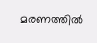മരണത്തില്‍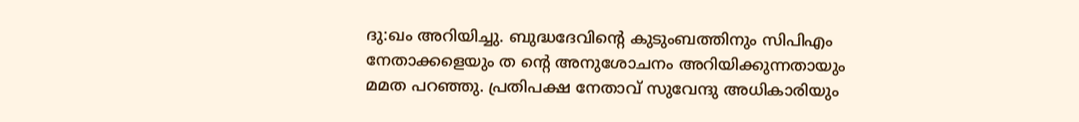ദു:ഖം അറിയിച്ചു. ബുദ്ധദേവിന്റെ കുടുംബത്തിനും സിപിഎം നേതാക്കളെയും ത ന്റെ അനുശോചനം അറിയിക്കുന്നതായും മമത പറഞ്ഞു. പ്രതിപക്ഷ നേതാവ് സുവേന്ദു അധികാരിയും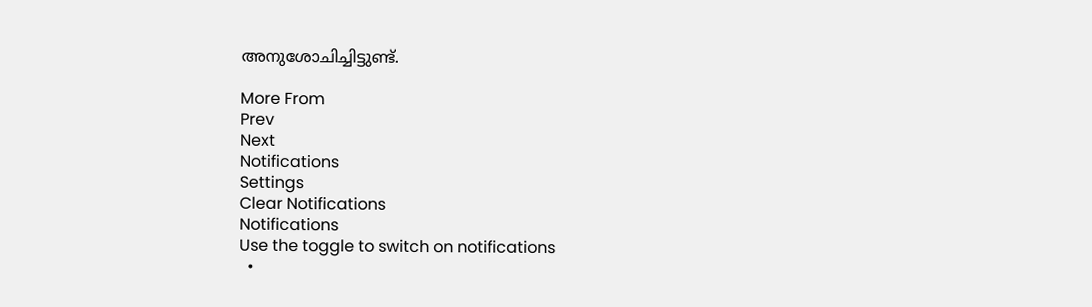അനുശോചിച്ചിട്ടുണ്ട്.

More From
Prev
Next
Notifications
Settings
Clear Notifications
Notifications
Use the toggle to switch on notifications
  •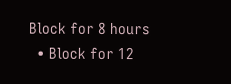Block for 8 hours
  • Block for 12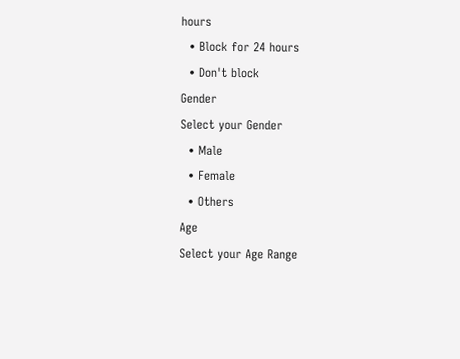hours
  • Block for 24 hours
  • Don't block
Gender
Select your Gender
  • Male
  • Female
  • Others
Age
Select your Age Range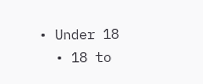• Under 18
  • 18 to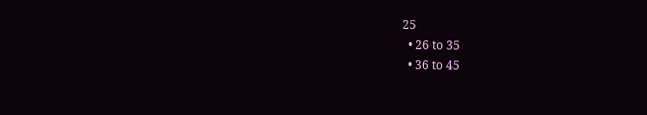25
  • 26 to 35
  • 36 to 45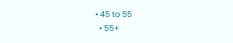• 45 to 55
  • 55+